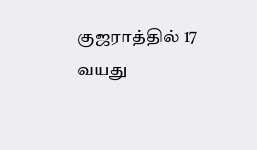குஜராத்தில் 17 வயது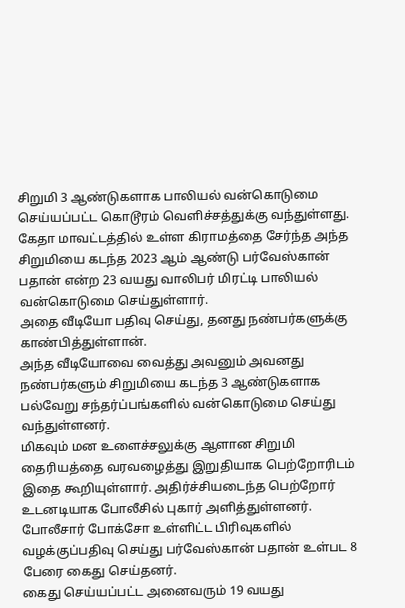சிறுமி 3 ஆண்டுகளாக பாலியல் வன்கொடுமை செய்யப்பட்ட கொடூரம் வெளிச்சத்துக்கு வந்துள்ளது.
கேதா மாவட்டத்தில் உள்ள கிராமத்தை சேர்ந்த அந்த சிறுமியை கடந்த 2023 ஆம் ஆண்டு பர்வேஸ்கான் பதான் என்ற 23 வயது வாலிபர் மிரட்டி பாலியல் வன்கொடுமை செய்துள்ளார்.
அதை வீடியோ பதிவு செய்து, தனது நண்பர்களுக்கு காண்பித்துள்ளான்.
அந்த வீடியோவை வைத்து அவனும் அவனது நண்பர்களும் சிறுமியை கடந்த 3 ஆண்டுகளாக பல்வேறு சந்தர்ப்பங்களில் வன்கொடுமை செய்து வந்துள்ளனர்.
மிகவும் மன உளைச்சலுக்கு ஆளான சிறுமி தைரியத்தை வரவழைத்து இறுதியாக பெற்றோரிடம் இதை கூறியுள்ளார். அதிர்ச்சியடைந்த பெற்றோர் உடனடியாக போலீசில் புகார் அளித்துள்ளனர்.
போலீசார் போக்சோ உள்ளிட்ட பிரிவுகளில் வழக்குப்பதிவு செய்து பர்வேஸ்கான் பதான் உள்பட 8 பேரை கைது செய்தனர்.
கைது செய்யப்பட்ட அனைவரும் 19 வயது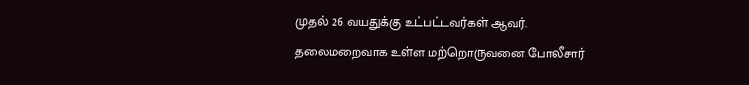முதல் 26 வயதுக்கு உட்பட்டவர்கள் ஆவர்.
தலைமறைவாக உள்ள மற்றொருவனை போலீசார்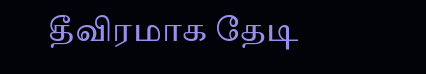தீவிரமாக தேடி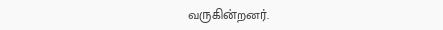வருகின்றனர்.